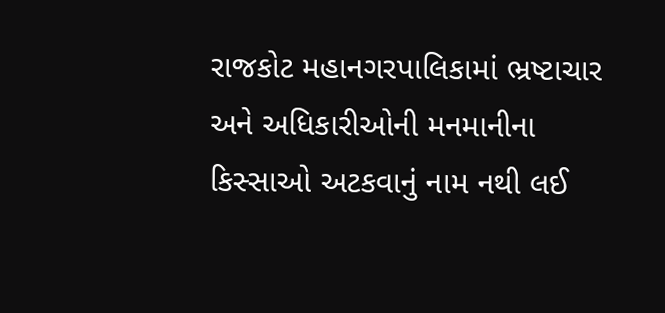રાજકોટ મહાનગરપાલિકામાં ભ્રષ્ટાચાર અને અધિકારીઓની મનમાનીના કિસ્સાઓ અટકવાનું નામ નથી લઈ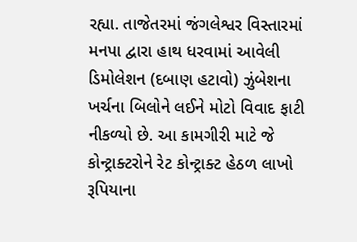રહ્યા. તાજેતરમાં જંગલેશ્વર વિસ્તારમાં મનપા દ્વારા હાથ ધરવામાં આવેલી ડિમોલેશન (દબાણ હટાવો) ઝુંબેશના ખર્ચના બિલોને લઈને મોટો વિવાદ ફાટી નીકળ્યો છે. આ કામગીરી માટે જે કોન્ટ્રાક્ટરોને રેટ કોન્ટ્રાક્ટ હેઠળ લાખો રૂપિયાના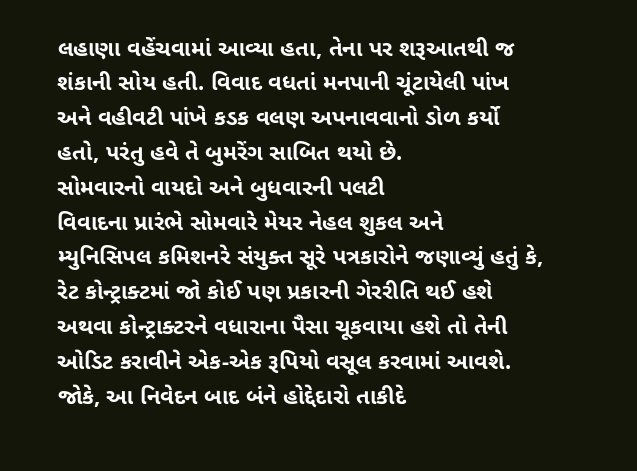લહાણા વહેંચવામાં આવ્યા હતા, તેના પર શરૂઆતથી જ શંકાની સોય હતી. વિવાદ વધતાં મનપાની ચૂંટાયેલી પાંખ અને વહીવટી પાંખે કડક વલણ અપનાવવાનો ડોળ કર્યો હતો, પરંતુ હવે તે બુમરેંગ સાબિત થયો છે.
સોમવારનો વાયદો અને બુધવારની પલટી
વિવાદના પ્રારંભે સોમવારે મેયર નેહલ શુકલ અને મ્યુનિસિપલ કમિશનરે સંયુક્ત સૂરે પત્રકારોને જણાવ્યું હતું કે, રેટ કોન્ટ્રાક્ટમાં જો કોઈ પણ પ્રકારની ગેરરીતિ થઈ હશે અથવા કોન્ટ્રાક્ટરને વધારાના પૈસા ચૂકવાયા હશે તો તેની ઓડિટ કરાવીને એક-એક રૂપિયો વસૂલ કરવામાં આવશે. જોકે, આ નિવેદન બાદ બંને હોદ્દેદારો તાકીદે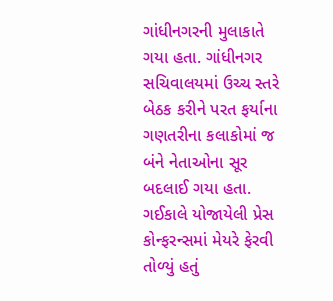ગાંધીનગરની મુલાકાતે ગયા હતા. ગાંધીનગર સચિવાલયમાં ઉચ્ચ સ્તરે બેઠક કરીને પરત ફર્યાના ગણતરીના કલાકોમાં જ બંને નેતાઓના સૂર બદલાઈ ગયા હતા. ગઈકાલે યોજાયેલી પ્રેસ કોન્ફરન્સમાં મેયરે ફેરવી તોળ્યું હતું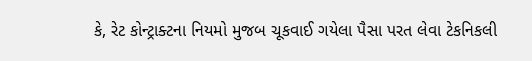કે, રેટ કોન્ટ્રાક્ટના નિયમો મુજબ ચૂકવાઈ ગયેલા પૈસા પરત લેવા ટેકનિકલી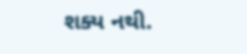શક્ય નથી.